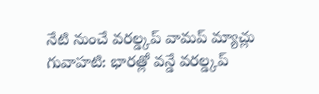నేటి నుంచే వరల్డ్కప్ వామప్ మ్యాచ్లు
గువాహటి: భారత్లో వన్డే వరల్డ్కప్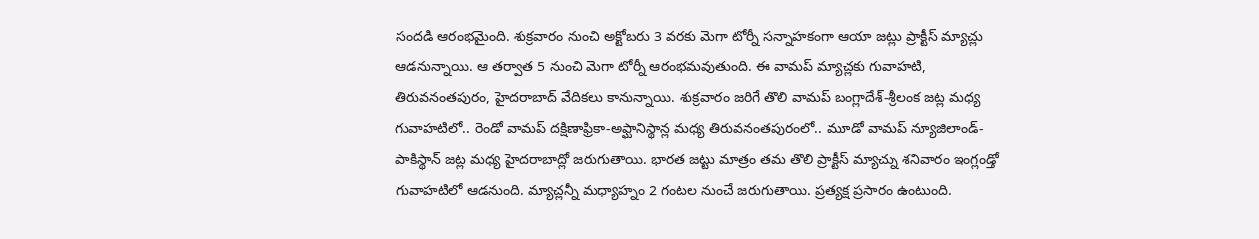సందడి ఆరంభమైంది. శుక్రవారం నుంచి అక్టోబరు 3 వరకు మెగా టోర్నీ సన్నాహకంగా ఆయా జట్లు ప్రాక్టీస్ మ్యాచ్లు ఆడనున్నాయి. ఆ తర్వాత 5 నుంచి మెగా టోర్నీ ఆరంభమవుతుంది. ఈ వామప్ మ్యాచ్లకు గువాహటి, తిరువనంతపురం, హైదరాబాద్ వేదికలు కానున్నాయి. శుక్రవారం జరిగే తొలి వామప్ బంగ్లాదేశ్-శ్రీలంక జట్ల మధ్య గువాహటిలో.. రెండో వామప్ దక్షిణాఫ్రికా-అఫ్ఘానిస్థాన్ల మధ్య తిరువనంతపురంలో.. మూడో వామప్ న్యూజిలాండ్-పాకిస్థాన్ జట్ల మధ్య హైదరాబాద్లో జరుగుతాయి. భారత జట్టు మాత్రం తమ తొలి ప్రాక్టీస్ మ్యాచ్ను శనివారం ఇంగ్లండ్తో గువాహటిలో ఆడనుంది. మ్యాచ్లన్నీ మధ్యాహ్నం 2 గంటల నుంచే జరుగుతాయి. ప్రత్యక్ష ప్రసారం ఉంటుంది.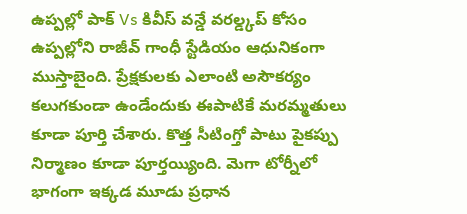ఉప్పల్లో పాక్ Vs కివీస్ వన్డే వరల్డ్కప్ కోసం ఉప్పల్లోని రాజీవ్ గాంధీ స్టేడియం ఆధునికంగా ముస్తాబైంది. ప్రేక్షకులకు ఎలాంటి అసౌకర్యం కలుగకుండా ఉండేందుకు ఈపాటికే మరమ్మతులు కూడా పూర్తి చేశారు. కొత్త సీటింగ్తో పాటు పైకప్పు నిర్మాణం కూడా పూర్తయ్యింది. మెగా టోర్నీలో భాగంగా ఇక్కడ మూడు ప్రధాన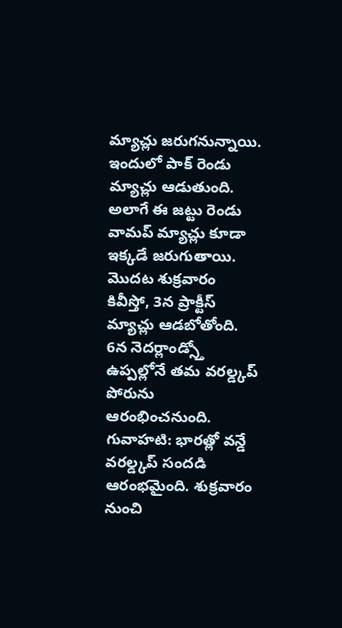మ్యాచ్లు జరుగనున్నాయి. ఇందులో పాక్ రెండు మ్యాచ్లు ఆడుతుంది. అలాగే ఈ జట్టు రెండు వామప్ మ్యాచ్లు కూడా ఇక్కడే జరుగుతాయి. మొదట శుక్రవారం కివీస్తో, 3న ప్రాక్టీస్ మ్యాచ్లు ఆడబోతోంది. 6న నెదర్లాండ్స్తో ఉప్పల్లోనే తమ వరల్డ్కప్ పోరును ఆరంభించనుంది.
గువాహటి: భారత్లో వన్డే వరల్డ్కప్ సందడి ఆరంభమైంది. శుక్రవారం నుంచి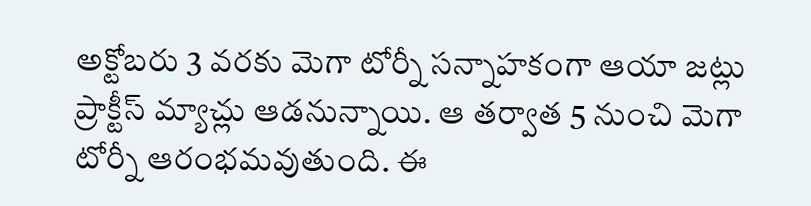అక్టోబరు 3 వరకు మెగా టోర్నీ సన్నాహకంగా ఆయా జట్లు ప్రాక్టీస్ మ్యాచ్లు ఆడనున్నాయి. ఆ తర్వాత 5 నుంచి మెగా టోర్నీ ఆరంభమవుతుంది. ఈ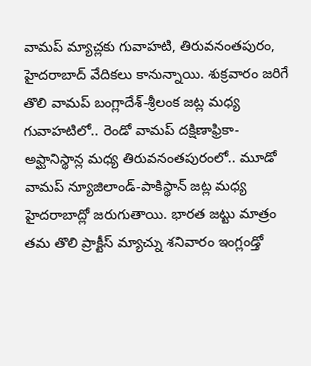వామప్ మ్యాచ్లకు గువాహటి, తిరువనంతపురం, హైదరాబాద్ వేదికలు కానున్నాయి. శుక్రవారం జరిగే తొలి వామప్ బంగ్లాదేశ్-శ్రీలంక జట్ల మధ్య గువాహటిలో.. రెండో వామప్ దక్షిణాఫ్రికా-అఫ్ఘానిస్థాన్ల మధ్య తిరువనంతపురంలో.. మూడో వామప్ న్యూజిలాండ్-పాకిస్థాన్ జట్ల మధ్య హైదరాబాద్లో జరుగుతాయి. భారత జట్టు మాత్రం తమ తొలి ప్రాక్టీస్ మ్యాచ్ను శనివారం ఇంగ్లండ్తో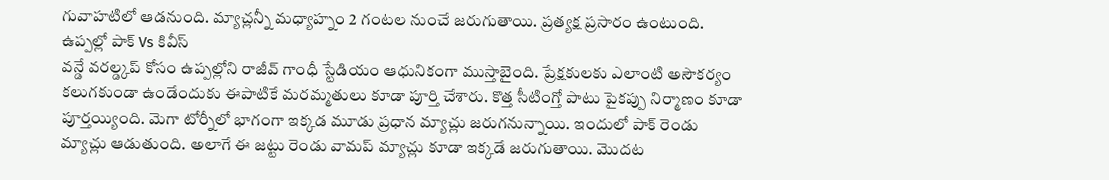గువాహటిలో ఆడనుంది. మ్యాచ్లన్నీ మధ్యాహ్నం 2 గంటల నుంచే జరుగుతాయి. ప్రత్యక్ష ప్రసారం ఉంటుంది.
ఉప్పల్లో పాక్ Vs కివీస్
వన్డే వరల్డ్కప్ కోసం ఉప్పల్లోని రాజీవ్ గాంధీ స్టేడియం ఆధునికంగా ముస్తాబైంది. ప్రేక్షకులకు ఎలాంటి అసౌకర్యం కలుగకుండా ఉండేందుకు ఈపాటికే మరమ్మతులు కూడా పూర్తి చేశారు. కొత్త సీటింగ్తో పాటు పైకప్పు నిర్మాణం కూడా పూర్తయ్యింది. మెగా టోర్నీలో భాగంగా ఇక్కడ మూడు ప్రధాన మ్యాచ్లు జరుగనున్నాయి. ఇందులో పాక్ రెండు మ్యాచ్లు ఆడుతుంది. అలాగే ఈ జట్టు రెండు వామప్ మ్యాచ్లు కూడా ఇక్కడే జరుగుతాయి. మొదట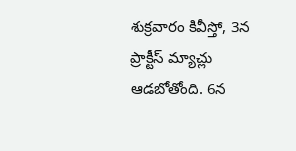శుక్రవారం కివీస్తో, 3న ప్రాక్టీస్ మ్యాచ్లు ఆడబోతోంది. 6న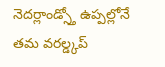నెదర్లాండ్స్తో ఉప్పల్లోనే తమ వరల్డ్కప్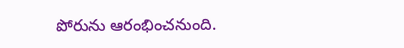పోరును ఆరంభించనుంది.